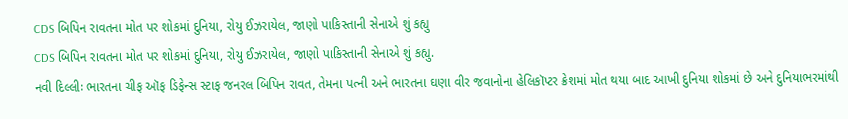CDS બિપિન રાવતના મોત પર શોકમાં દુનિયા, રોયુ ઈઝરાયેલ, જાણો પાકિસ્તાની સેનાએ શું કહ્યુ
CDS બિપિન રાવતના મોત પર શોકમાં દુનિયા, રોયુ ઈઝરાયેલ, જાણો પાકિસ્તાની સેનાએ શું કહ્યુ.
નવી દિલ્લીઃ ભારતના ચીફ ઑફ ડિફેન્સ સ્ટાફ જનરલ બિપિન રાવત, તેમના પત્ની અને ભારતના ઘણા વીર જવાનોના હેલિકૉપ્ટર ક્રેશમાં મોત થયા બાદ આખી દુનિયા શોકમાં છે અને દુનિયાભરમાંથી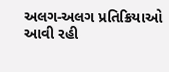અલગ-અલગ પ્રતિક્રિયાઓ આવી રહી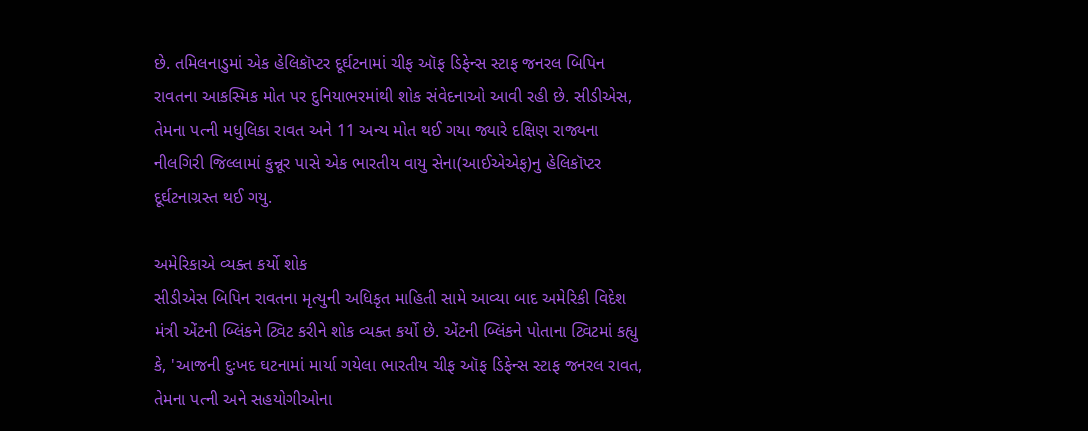છે. તમિલનાડુમાં એક હેલિકૉપ્ટર દૂર્ઘટનામાં ચીફ ઑફ ડિફેન્સ સ્ટાફ જનરલ બિપિન રાવતના આકસ્મિક મોત પર દુનિયાભરમાંથી શોક સંવેદનાઓ આવી રહી છે. સીડીએસ, તેમના પત્ની મધુલિકા રાવત અને 11 અન્ય મોત થઈ ગયા જ્યારે દક્ષિણ રાજ્યના નીલગિરી જિલ્લામાં કુન્નૂર પાસે એક ભારતીય વાયુ સેના(આઈએએફ)નુ હેલિકૉપ્ટર દૂર્ઘટનાગ્રસ્ત થઈ ગયુ.

અમેરિકાએ વ્યક્ત કર્યો શોક
સીડીએસ બિપિન રાવતના મૃત્યુની અધિકૃત માહિતી સામે આવ્યા બાદ અમેરિકી વિદેશ મંત્રી એંટની બ્લિંકને ટ્વિટ કરીને શોક વ્યક્ત કર્યો છે. એંટની બ્લિંકને પોતાના ટ્વિટમાં કહ્યુ કે, 'આજની દુઃખદ ઘટનામાં માર્યા ગયેલા ભારતીય ચીફ ઑફ ડિફેન્સ સ્ટાફ જનરલ રાવત, તેમના પત્ની અને સહયોગીઓના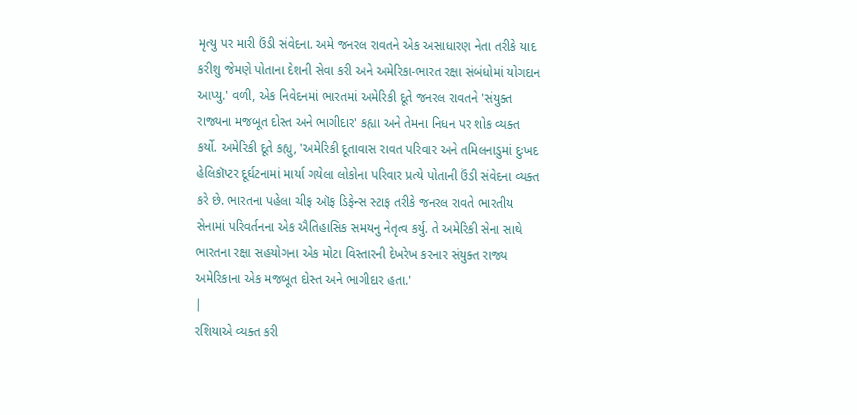મૃત્યુ પર મારી ઉંડી સંવેદના. અમે જનરલ રાવતને એક અસાધારણ નેતા તરીકે યાદ કરીશુ જેમણે પોતાના દેશની સેવા કરી અને અમેરિકા-ભારત રક્ષા સંબંધોમાં યોગદાન આપ્યુ.' વળી, એક નિવેદનમાં ભારતમાં અમેરિકી દૂતે જનરલ રાવતને 'સંયુક્ત રાજ્યના મજબૂત દોસ્ત અને ભાગીદાર' કહ્યા અને તેમના નિધન પર શોક વ્યક્ત કર્યો. અમેરિકી દૂતે કહ્યુ, 'અમેરિકી દૂતાવાસ રાવત પરિવાર અને તમિલનાડુમાં દુઃખદ હેલિકૉપ્ટર દૂર્ઘટનામાં માર્યા ગયેલા લોકોના પરિવાર પ્રત્યે પોતાની ઉંડી સંવેદના વ્યક્ત કરે છે. ભારતના પહેલા ચીફ ઑફ ડિફેન્સ સ્ટાફ તરીકે જનરલ રાવતે ભારતીય સેનામાં પરિવર્તનના એક ઐતિહાસિક સમયનુ નેતૃત્વ કર્યુ. તે અમેરિકી સેના સાથે ભારતના રક્ષા સહયોગના એક મોટા વિસ્તારની દેખરેખ કરનાર સંયુક્ત રાજ્ય અમેરિકાના એક મજબૂત દોસ્ત અને ભાગીદાર હતા.'
|
રશિયાએ વ્યક્ત કરી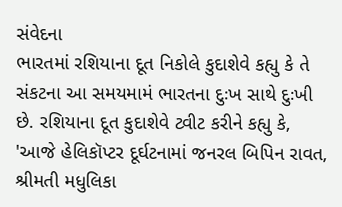સંવેદના
ભારતમાં રશિયાના દૂત નિકોલે કુદાશેવે કહ્યુ કે તે સંકટના આ સમયમામં ભારતના દુઃખ સાથે દુઃખી છે. રશિયાના દૂત કુદાશેવે ટ્વીટ કરીને કહ્યુ કે, 'આજે હેલિકૉપ્ટર દૂર્ઘટનામાં જનરલ બિપિન રાવત, શ્રીમતી મધુલિકા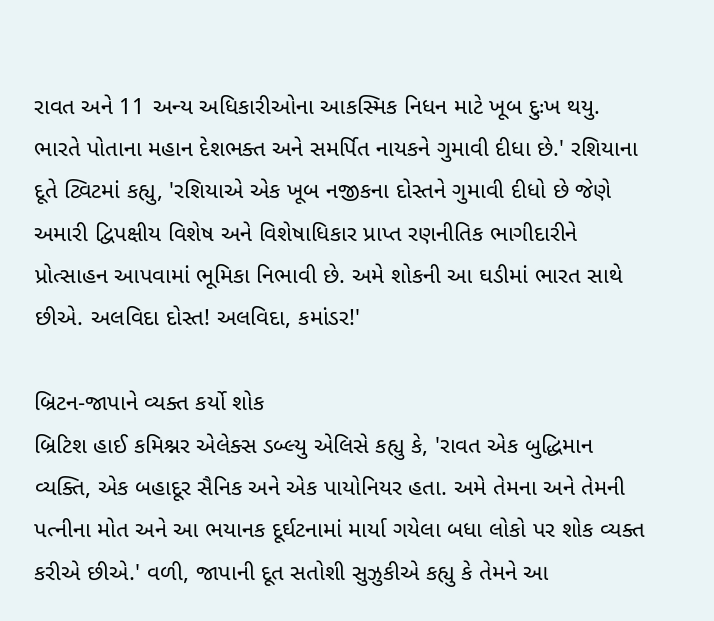રાવત અને 11 અન્ય અધિકારીઓના આકસ્મિક નિધન માટે ખૂબ દુઃખ થયુ. ભારતે પોતાના મહાન દેશભક્ત અને સમર્પિત નાયકને ગુમાવી દીધા છે.' રશિયાના દૂતે ટ્વિટમાં કહ્યુ, 'રશિયાએ એક ખૂબ નજીકના દોસ્તને ગુમાવી દીધો છે જેણે અમારી દ્વિપક્ષીય વિશેષ અને વિશેષાધિકાર પ્રાપ્ત રણનીતિક ભાગીદારીને પ્રોત્સાહન આપવામાં ભૂમિકા નિભાવી છે. અમે શોકની આ ઘડીમાં ભારત સાથે છીએ. અલવિદા દોસ્ત! અલવિદા, કમાંડર!'

બ્રિટન-જાપાને વ્યક્ત કર્યો શોક
બ્રિટિશ હાઈ કમિશ્નર એલેક્સ ડબ્લ્યુ એલિસે કહ્યુ કે, 'રાવત એક બુદ્ધિમાન વ્યક્તિ, એક બહાદૂર સૈનિક અને એક પાયોનિયર હતા. અમે તેમના અને તેમની પત્નીના મોત અને આ ભયાનક દૂર્ઘટનામાં માર્યા ગયેલા બધા લોકો પર શોક વ્યક્ત કરીએ છીએ.' વળી, જાપાની દૂત સતોશી સુઝુકીએ કહ્યુ કે તેમને આ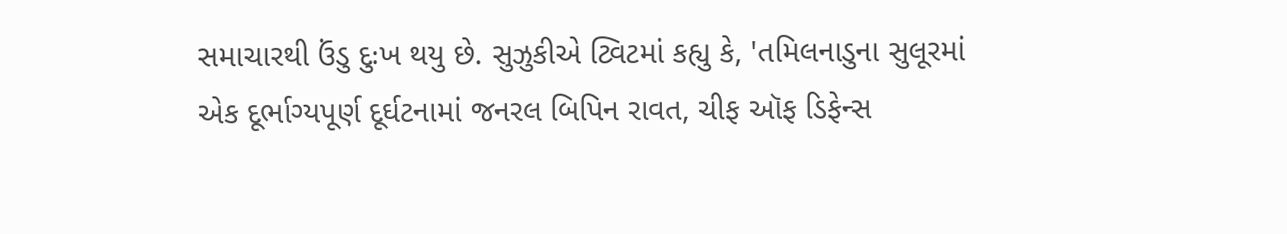સમાચારથી ઉંડુ દુઃખ થયુ છે. સુઝુકીએ ટ્વિટમાં કહ્યુ કે, 'તમિલનાડુના સુલૂરમાં એક દૂર્ભાગ્યપૂર્ણ દૂર્ઘટનામાં જનરલ બિપિન રાવત, ચીફ ઑફ ડિફેન્સ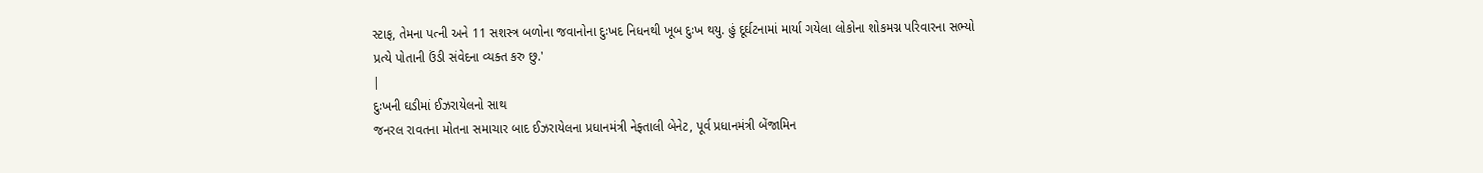સ્ટાફ, તેમના પત્ની અને 11 સશસ્ત્ર બળોના જવાનોના દુઃખદ નિધનથી ખૂબ દુઃખ થયુ. હું દૂર્ઘટનામાં માર્યા ગયેલા લોકોના શોકમગ્ન પરિવારના સભ્યો પ્રત્યે પોતાની ઉંડી સંવેદના વ્યક્ત કરુ છુ.'
|
દુઃખની ઘડીમાં ઈઝરાયેલનો સાથ
જનરલ રાવતના મોતના સમાચાર બાદ ઈઝરાયેલના પ્રધાનમંત્રી નેફ્તાલી બેનેટ, પૂર્વ પ્રધાનમંત્રી બેંજામિન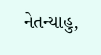નેતન્યાહુ,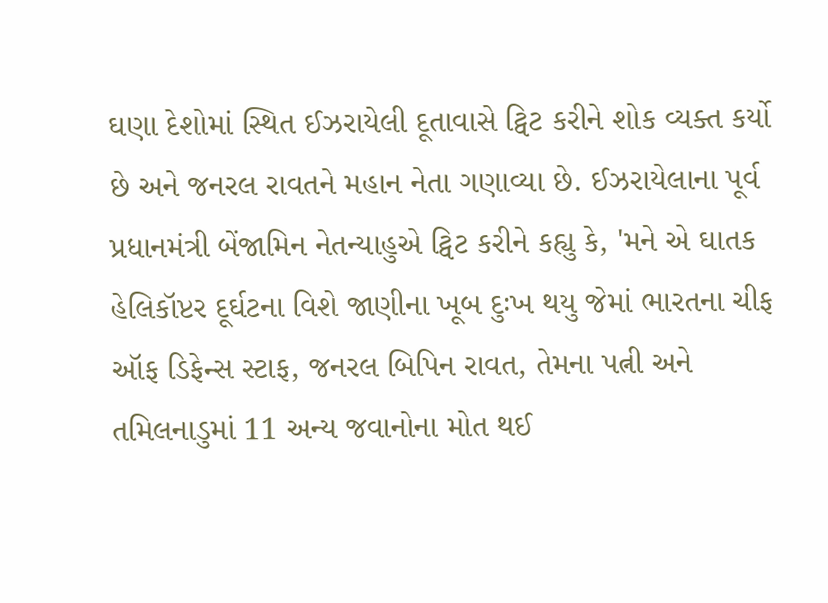ઘણા દેશોમાં સ્થિત ઈઝરાયેલી દૂતાવાસે ટ્વિટ કરીને શોક વ્યક્ત કર્યો છે અને જનરલ રાવતને મહાન નેતા ગણાવ્યા છે. ઈઝરાયેલાના પૂર્વ પ્રધાનમંત્રી બેંજામિન નેતન્યાહુએ ટ્વિટ કરીને કહ્યુ કે, 'મને એ ઘાતક હેલિકૉપ્ટર દૂર્ઘટના વિશે જાણીના ખૂબ દુઃખ થયુ જેમાં ભારતના ચીફ ઑફ ડિફેન્સ સ્ટાફ, જનરલ બિપિન રાવત, તેમના પત્ની અને તમિલનાડુમાં 11 અન્ય જવાનોના મોત થઈ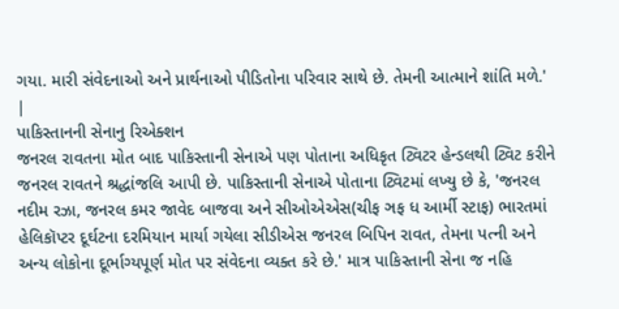ગયા. મારી સંવેદનાઓ અને પ્રાર્થનાઓ પીડિતોના પરિવાર સાથે છે. તેમની આત્માને શાંતિ મળે.'
|
પાકિસ્તાનની સેનાનુ રિએક્શન
જનરલ રાવતના મોત બાદ પાકિસ્તાની સેનાએ પણ પોતાના અધિકૃત ટ્વિટર હેન્ડલથી ટ્વિટ કરીને જનરલ રાવતને શ્રદ્ધાંજલિ આપી છે. પાકિસ્તાની સેનાએ પોતાના ટ્વિટમાં લખ્યુ છે કે, 'જનરલ નદીમ રઝા, જનરલ કમર જાવેદ બાજવા અને સીઓએએસ(ચીફ ઞફ ધ આર્મી સ્ટાફ) ભારતમાં હેલિકૉપ્ટર દૂર્ઘટના દરમિયાન માર્યા ગયેલા સીડીએસ જનરલ બિપિન રાવત, તેમના પત્ની અને અન્ય લોકોના દૂર્ભાગ્યપૂર્ણ મોત પર સંવેદના વ્યક્ત કરે છે.' માત્ર પાકિસ્તાની સેના જ નહિ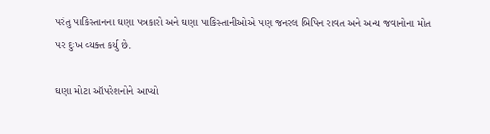પરંતુ પાકિસ્તાનના ઘણા પત્રકારો અને ઘણા પાકિસ્તાનીઓએ પણ જનરલ બિપિન રાવત અને અન્ય જવાનોના મોત પર દુઃખ વ્યક્ત કર્યુ છે.

ઘણા મોટા ઑપરેશનોને આપ્યો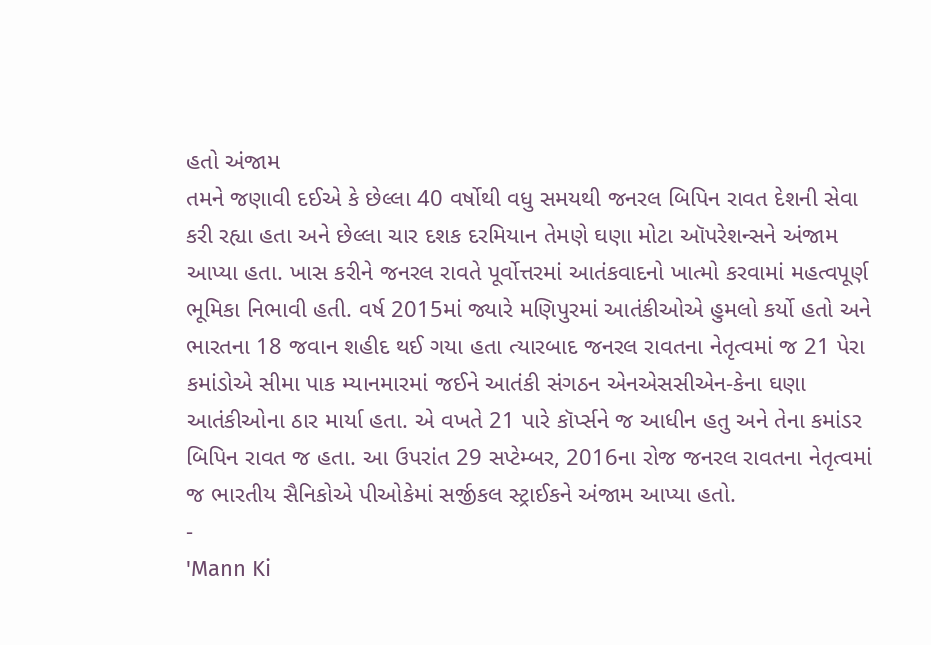હતો અંજામ
તમને જણાવી દઈએ કે છેલ્લા 40 વર્ષોથી વધુ સમયથી જનરલ બિપિન રાવત દેશની સેવા કરી રહ્યા હતા અને છેલ્લા ચાર દશક દરમિયાન તેમણે ઘણા મોટા ઑપરેશન્સને અંજામ આપ્યા હતા. ખાસ કરીને જનરલ રાવતે પૂર્વોત્તરમાં આતંકવાદનો ખાત્મો કરવામાં મહત્વપૂર્ણ ભૂમિકા નિભાવી હતી. વર્ષ 2015માં જ્યારે મણિપુરમાં આતંકીઓએ હુમલો કર્યો હતો અને ભારતના 18 જવાન શહીદ થઈ ગયા હતા ત્યારબાદ જનરલ રાવતના નેતૃત્વમાં જ 21 પેરા કમાંડોએ સીમા પાક મ્યાનમારમાં જઈને આતંકી સંગઠન એનએસસીએન-કેના ઘણા આતંકીઓના ઠાર માર્યા હતા. એ વખતે 21 પારે કૉર્પ્સને જ આધીન હતુ અને તેના કમાંડર બિપિન રાવત જ હતા. આ ઉપરાંત 29 સપ્ટેમ્બર, 2016ના રોજ જનરલ રાવતના નેતૃત્વમાં જ ભારતીય સૈનિકોએ પીઓકેમાં સર્જીકલ સ્ટ્રાઈકને અંજામ આપ્યા હતો.
-
'Mann Ki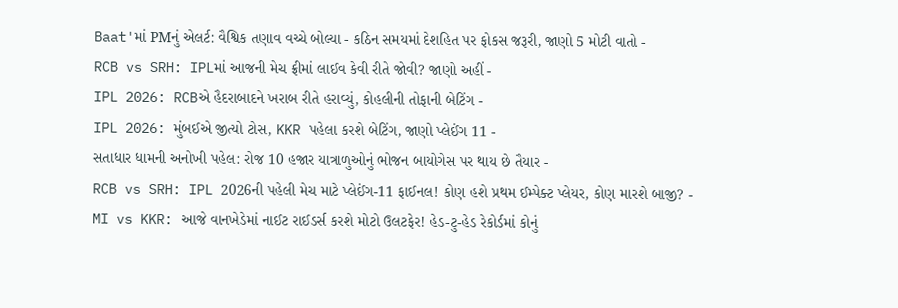Baat'માં PMનું એલર્ટ: વૈશ્વિક તણાવ વચ્ચે બોલ્યા - કઠિન સમયમાં દેશહિત પર ફોકસ જરૂરી, જાણો 5 મોટી વાતો -
RCB vs SRH: IPLમાં આજની મેચ ફ્રીમાં લાઈવ કેવી રીતે જોવી? જાણો અહીં -
IPL 2026: RCBએ હૈદરાબાદને ખરાબ રીતે હરાવ્યું, કોહલીની તોફાની બેટિંગ -
IPL 2026: મુંબઈએ જીત્યો ટોસ, KKR પહેલા કરશે બેટિંગ, જાણો પ્લેઈંગ 11 -
સતાધાર ધામની અનોખી પહેલ: રોજ 10 હજાર યાત્રાળુઓનું ભોજન બાયોગેસ પર થાય છે તૈયાર -
RCB vs SRH: IPL 2026ની પહેલી મેચ માટે પ્લેઈંગ-11 ફાઈનલ! કોણ હશે પ્રથમ ઈમ્પેક્ટ પ્લેયર, કોણ મારશે બાજી? -
MI vs KKR: આજે વાનખેડેમાં નાઈટ રાઈડર્સ કરશે મોટો ઉલટફેર! હેડ-ટુ-હેડ રેકોર્ડમાં કોનું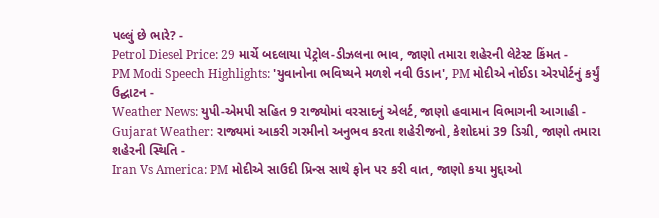પલ્લું છે ભારે? -
Petrol Diesel Price: 29 માર્ચે બદલાયા પેટ્રોલ-ડીઝલના ભાવ, જાણો તમારા શહેરની લેટેસ્ટ કિંમત -
PM Modi Speech Highlights: 'યુવાનોના ભવિષ્યને મળશે નવી ઉડાન', PM મોદીએ નોઈડા એરપોર્ટનું કર્યું ઉદ્ઘાટન -
Weather News: યુપી-એમપી સહિત 9 રાજ્યોમાં વરસાદનું એલર્ટ, જાણો હવામાન વિભાગની આગાહી -
Gujarat Weather: રાજ્યમાં આકરી ગરમીનો અનુભવ કરતા શહેરીજનો, કેશોદમાં 39 ડિગ્રી, જાણો તમારા શહેરની સ્થિતિ -
Iran Vs America: PM મોદીએ સાઉદી પ્રિન્સ સાથે ફોન પર કરી વાત, જાણો કયા મુદ્દાઓ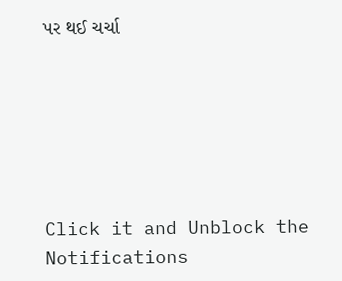પર થઈ ચર્ચા






Click it and Unblock the Notifications